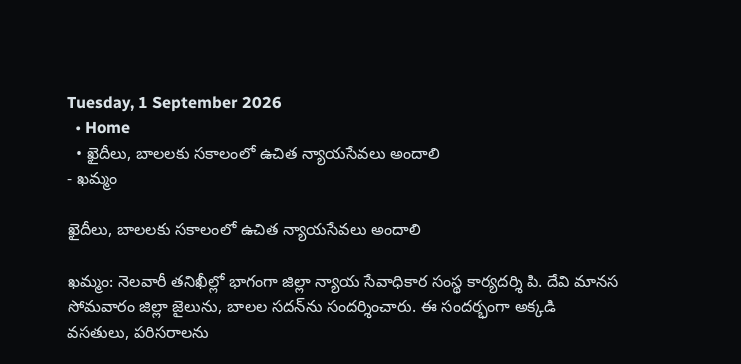Tuesday, 1 September 2026
  • Home
  • ఖైదీలు, బాలలకు సకాలంలో ఉచిత న్యాయసేవలు అందాలి
- ఖమ్మం

ఖైదీలు, బాలలకు సకాలంలో ఉచిత న్యాయసేవలు అందాలి

ఖమ్మం: నెలవారీ తనిఖీల్లో భాగంగా జిల్లా న్యాయ సేవాధికార సంస్థ కార్యదర్శి పి. దేవి మానస సోమవారం జిల్లా జైలును, బాలల సదన్‌ను సందర్శించారు. ఈ సందర్భంగా అక్కడి వసతులు, పరిసరాలను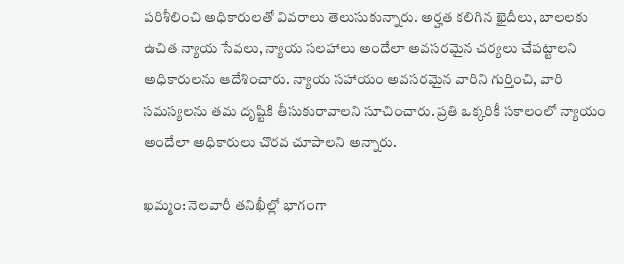పరిశీలించి అధికారులతో వివరాలు తెలుసుకున్నారు. అర్హత కలిగిన ఖైదీలు, బాలలకు ఉచిత న్యాయ సేవలు, న్యాయ సలహాలు అందేలా అవసరమైన చర్యలు చేపట్టాలని అధికారులను ఆదేశించారు. న్యాయ సహాయం అవసరమైన వారిని గుర్తించి, వారి సమస్యలను తమ దృష్టికి తీసుకురావాలని సూచించారు. ప్రతి ఒక్కరికీ సకాలంలో న్యాయం అందేలా అధికారులు చొరవ చూపాలని అన్నారు.

ఖమ్మం: నెలవారీ తనిఖీల్లో భాగంగా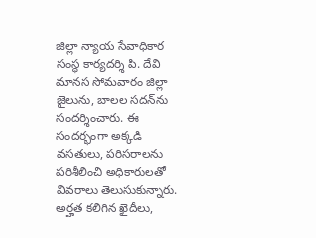జిల్లా న్యాయ సేవాధికార సంస్థ కార్యదర్శి పి. దేవి మానస సోమవారం జిల్లా జైలును, బాలల సదన్‌ను సందర్శించారు. ఈ సందర్భంగా అక్కడి వసతులు, పరిసరాలను పరిశీలించి అధికారులతో వివరాలు తెలుసుకున్నారు. అర్హత కలిగిన ఖైదీలు,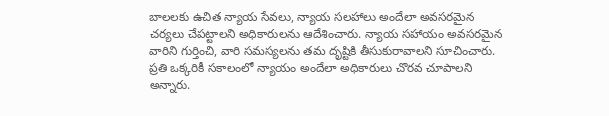బాలలకు ఉచిత న్యాయ సేవలు, న్యాయ సలహాలు అందేలా అవసరమైన చర్యలు చేపట్టాలని అధికారులను ఆదేశించారు. న్యాయ సహాయం అవసరమైన వారిని గుర్తించి, వారి సమస్యలను తమ దృష్టికి తీసుకురావాలని సూచించారు. ప్రతి ఒక్కరికీ సకాలంలో న్యాయం అందేలా అధికారులు చొరవ చూపాలని అన్నారు.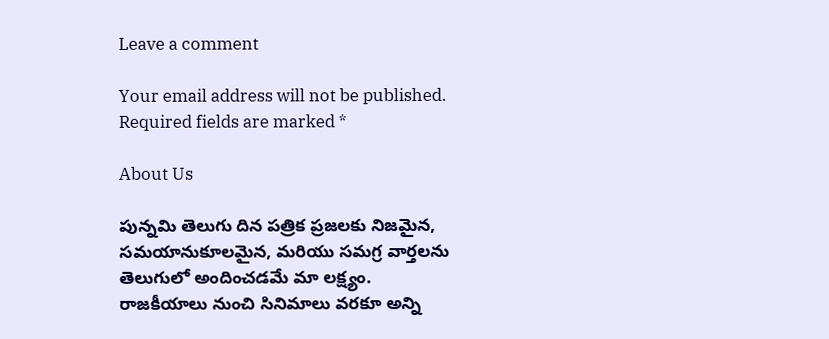Leave a comment

Your email address will not be published. Required fields are marked *

About Us

పున్నమి తెలుగు దిన పత్రిక ప్రజలకు నిజమైన, సమయానుకూలమైన, మరియు సమగ్ర వార్తలను తెలుగులో అందించడమే మా లక్ష్యం.
రాజకీయాలు నుంచి సినిమాలు వరకూ అన్ని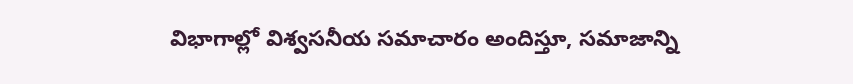విభాగాల్లో విశ్వసనీయ సమాచారం అందిస్తూ, సమాజాన్ని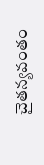చైతన్యవంతం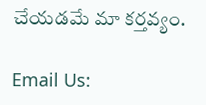చేయడమే మా కర్తవ్యం.

Email Us: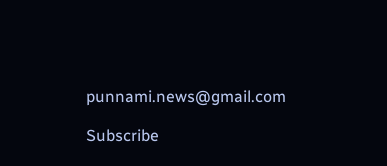punnami.news@gmail.com

Subscribe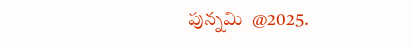పున్నమి  @2025.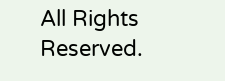All Rights Reserved.